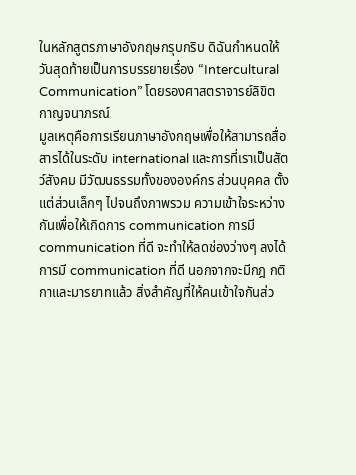ในหลักสูตรภาษาอังกฤษกรุบกริบ ดิฉันกำหนดให้วันสุดท้ายเป็นการบรรยายเรื่อง “Intercultural Communication” โดยรองศาสตราจารย์ลิขิต กาญจนาภรณ์
มูลเหตุคือการเรียนภาษาอังกฤษเพื่อให้สามารถสื่อสารได้ในระดับ international และการที่เราเป็นสัตว์สังคม มีวัฒนธรรมทั้งขององค์กร ส่วนบุคคล ตั้งแต่ส่วนเล็กๆ ไปจนถึงภาพรวม ความเข้าใจระหว่างกันเพื่อให้เกิดการ communication การมี communication ที่ดี จะทำให้ลดช่องว่างๆ ลงได้
การมี communication ที่ดี นอกจากจะมีกฎ กติกาและมารยาทแล้ว สิ่งสำคัญที่ให้คนเข้าใจกันส่ว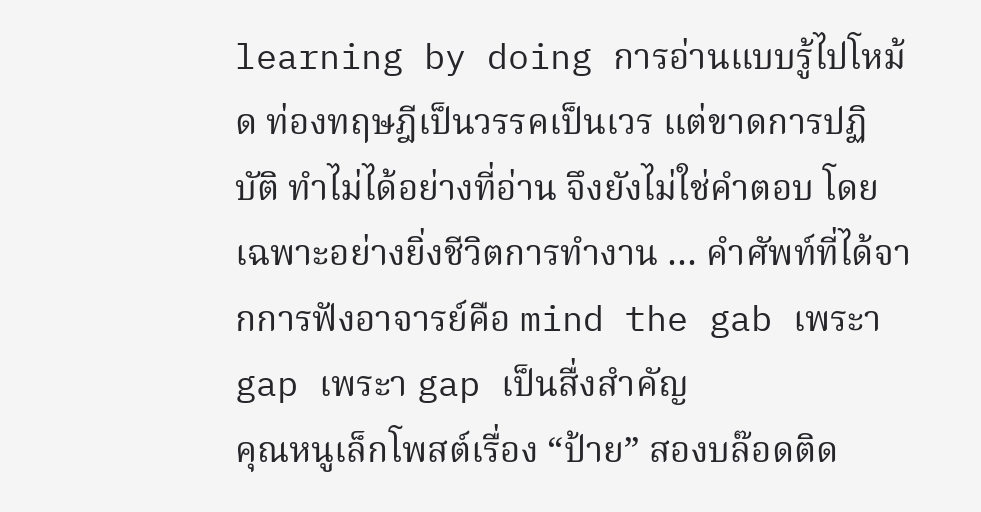learning by doing การอ่านแบบรู้ไปโหม้ด ท่องทฤษฎีเป็นวรรคเป็นเวร แต่ขาดการปฏิบัติ ทำไม่ได้อย่างที่อ่าน จึงยังไม่ใช่คำตอบ โดยเฉพาะอย่างยิ่งชีวิตการทำงาน … คำศัพท์ที่ได้จากการฟังอาจารย์คือ mind the gab เพระา gap เพระา gap เป็นสื่งสำคัญ
คุณหนูเล็กโพสต์เรื่อง “ป้าย” สองบล๊อดติด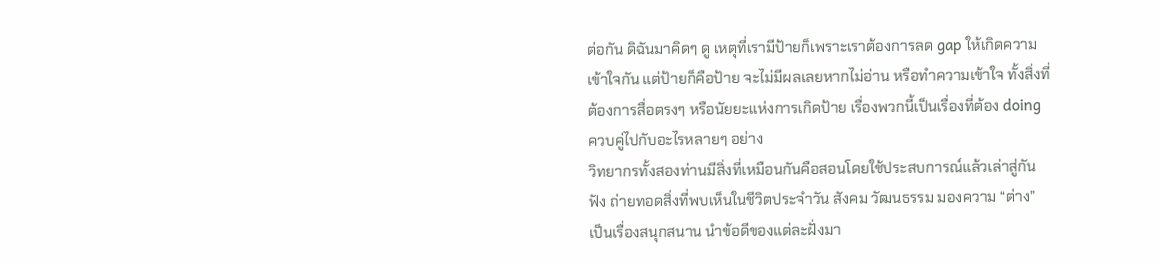ต่อกัน ดิฉันมาคิดๆ ดู เหตุที่เรามีป้ายก็เพราะเราต้องการลด gap ให้เกิดความเข้าใจกัน แต่ป้ายก็คือป้าย จะไม่มีผลเลยหากไม่อ่าน หรือทำความเข้าใจ ทั้งสิ่งที่ต้องการสื่อตรงๆ หรือนัยยะแห่งการเกิดป้าย เรื่องพวกนี้เป็นเรื่องที่ต้อง doing ควบคู่ไปกับอะไรหลายๆ อย่าง
วิทยากรทั้งสองท่านมีสิ่งที่เหมือนกันคือสอนโดยใช้ประสบการณ์แล้วเล่าสู่กันฟัง ถ่ายทอดสิ่งที่พบเห็นในชีวิตประจำวัน สังคม วัฒนธรรม มองความ “ต่าง” เป็นเรื่องสนุกสนาน นำข้อดีของแต่ละฝั่งมา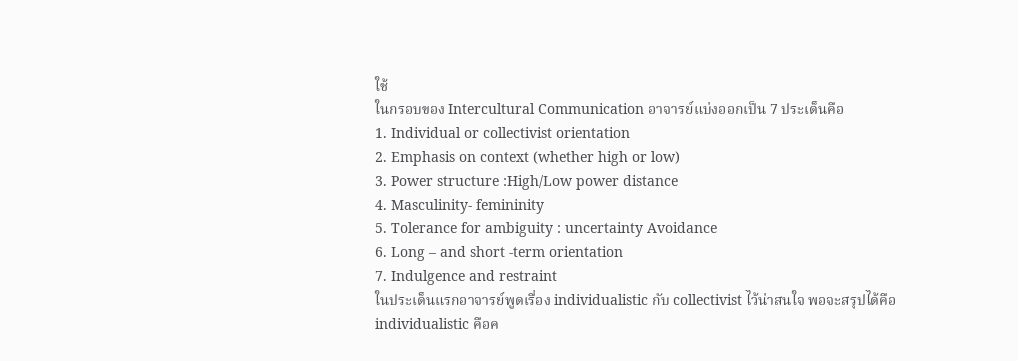ใช้
ในกรอบของ Intercultural Communication อาจารย์แบ่งออกเป็น 7 ประเด็นคือ
1. Individual or collectivist orientation
2. Emphasis on context (whether high or low)
3. Power structure :High/Low power distance
4. Masculinity- femininity
5. Tolerance for ambiguity : uncertainty Avoidance
6. Long – and short -term orientation
7. Indulgence and restraint
ในประเด็นแรกอาจารย์พูดเรื่อง individualistic กับ collectivist ไว้น่าสนใจ พอจะสรุปได้คือ
individualistic คือค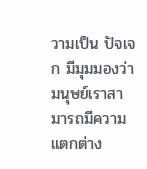วามเป็น ปัจเจก มีมุมมองว่า มนุษย์เราสามารถมีความแตกต่าง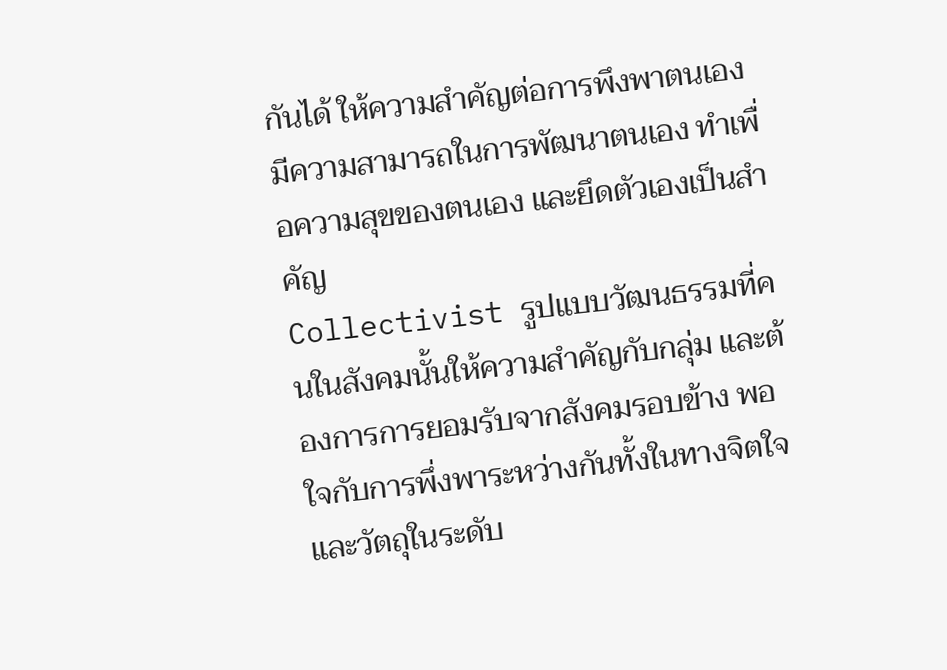กันได้ ให้ความสำคัญต่อการพึงพาตนเอง มีความสามารถในการพัฒนาตนเอง ทำเพื่อความสุขของตนเอง และยึดตัวเองเป็นสำคัญ
Collectivist รูปแบบวัฒนธรรมที่คนในสังคมนั้นให้ความสำคัญกับกลุ่ม และต้องการการยอมรับจากสังคมรอบข้าง พอใจกับการพึ่งพาระหว่างกันทั้งในทางจิตใจและวัตถุในระดับ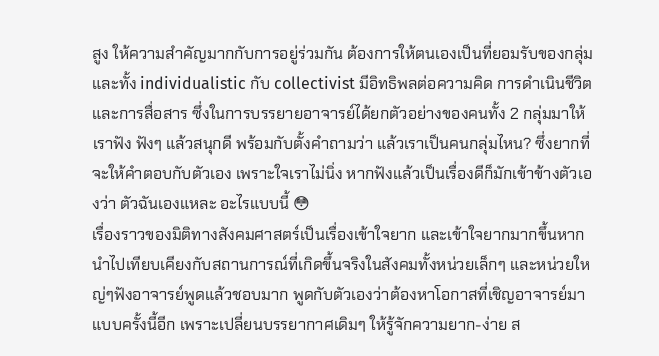สูง ให้ความสำคัญมากกับการอยู่ร่วมกัน ต้องการให้ตนเองเป็นที่ยอมรับของกลุ่ม
และทั้ง individualistic กับ collectivist มีอิทธิพลต่อความคิด การดำเนินชีวิต และการสื่อสาร ซึ่งในการบรรยายอาจารย์ได้ยกตัวอย่างของคนทั้ง 2 กลุ่มมาให้เราฟัง ฟังๆ แล้วสนุกดี พร้อมกับตั้งคำถามว่า แล้วเราเป็นคนกลุ่มไหน? ซึ่งยากที่จะให้คำตอบกับตัวเอง เพราะใจเราไม่นิ่ง หากฟังแล้วเป็นเรื่องดีก็มักเข้าข้างตัวเองว่า ตัวฉันเองแหละ อะไรแบบนี้ 😳
เรื่องราวของมิติทางสังคมศาสตร์เป็นเรื่องเข้าใจยาก และเข้าใจยากมากขึ้นหากนำไปเทียบเคียงกับสถานการณ์ที่เกิดขึ้นจริงในสังคมทั้งหน่วยเล็กๆ และหน่วยใหญ่ๆฟังอาจารย์พูดแล้วชอบมาก พูดกับตัวเองว่าต้องหาโอกาสที่เชิญอาจารย์มาแบบครั้งนี้อีก เพราะเปลี่ยนบรรยากาศเดิมๆ ให้รู้จักความยาก-ง่าย ส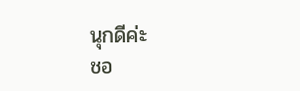นุกดีค่ะ
ชอ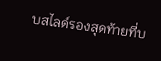บสไลด์รองสุดท้ายที่บ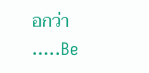อกว่า …..Be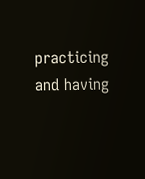practicing and having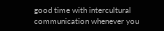good time with intercultural communication whenever you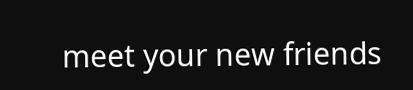meet your new friends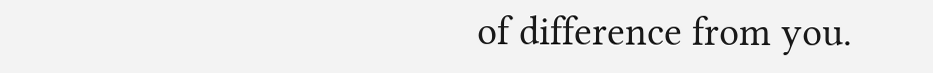of difference from you.